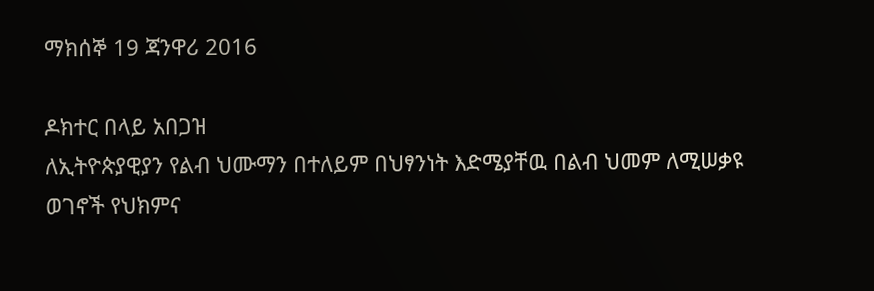ማክሰኞ 19 ጃንዋሪ 2016

ዶክተር በላይ አበጋዝ
ለኢትዮጵያዊያን የልብ ህሙማን በተለይም በህፃንነት እድሜያቸዉ በልብ ህመም ለሚሠቃዩ
ወገኖች የህክምና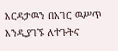እርዳታዉን በአገር ዉሥጥ እንዲያገኙ ለተጉትና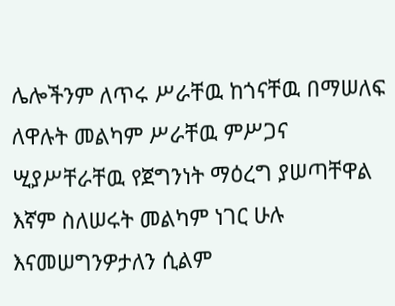ሌሎችንም ለጥሩ ሥራቸዉ ከጎናቸዉ በማሠለፍ ለዋሉት መልካም ሥራቸዉ ምሥጋና ሢያሥቸራቸዉ የጀግንነት ማዕረግ ያሠጣቸዋል እኛም ስለሠሩት መልካም ነገር ሁሉ እናመሠግንዎታለን ሲልም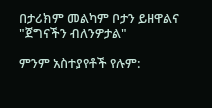በታሪክም መልካም ቦታን ይዘዋልና "ጀግናችን ብለንዎታል"

ምንም አስተያየቶች የሉም: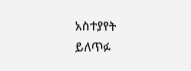አስተያየት ይለጥፉ